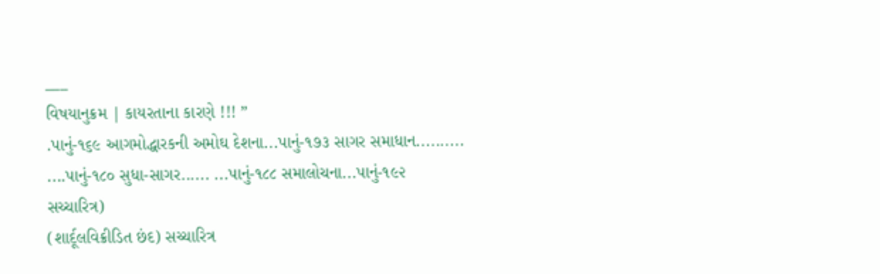___
વિષયાનુક્રમ | કાયરતાના કારણે !!! ”
.પાનું-૧૬૯ આગમોદ્ધારકની અમોઘ દેશના...પાનું-૧૭૩ સાગર સમાધાન..........
....પાનું-૧૮૦ સુધા-સાગર...... ...પાનું-૧૮૮ સમાલોચના...પાનું-૧૯૨
સચ્ચારિત્ર)
(શાર્દૂલવિક્રીડિત છંદ) સચ્ચારિત્ર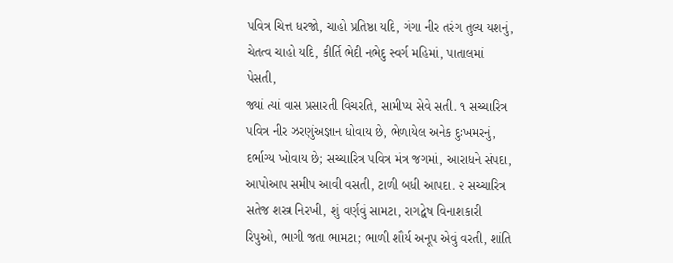પવિત્ર ચિત્ત ધરજો, ચાહો પ્રતિષ્ઠા યદિ, ગંગા નીર તરંગ તુલ્ય યશનું, ચેતત્વ ચાહો યદિ, કીર્તિ ભેદી નભેદુ સ્વર્ગ મહિમાં, પાતાલમાં પેસતી,
જ્યાં ત્યાં વાસ પ્રસારતી વિચરતિ, સામીપ્ય સેવે સતી. ૧ સચ્ચારિત્ર પવિત્ર નીર ઝરણુંઅજ્ઞાન ધોવાય છે, ભેળાયેલ અનેક દુઃખમરનું, દર્ભાગ્ય ખોવાય છે; સચ્ચારિત્ર પવિત્ર મંત્ર જગમાં, આરાધને સંપદા, આપોઆપ સમીપ આવી વસતી, ટાળી બધી આપદા. ૨ સચ્ચારિત્ર સતેજ શસ્ત્ર નિરખી, શું વર્ણવું સામટા, રાગદ્વેષ વિનાશકારી રિપુઓ, ભાગી જતા ભામટા; ભાળી શૌર્ય અનૂપ એવું વરતી, શાંતિ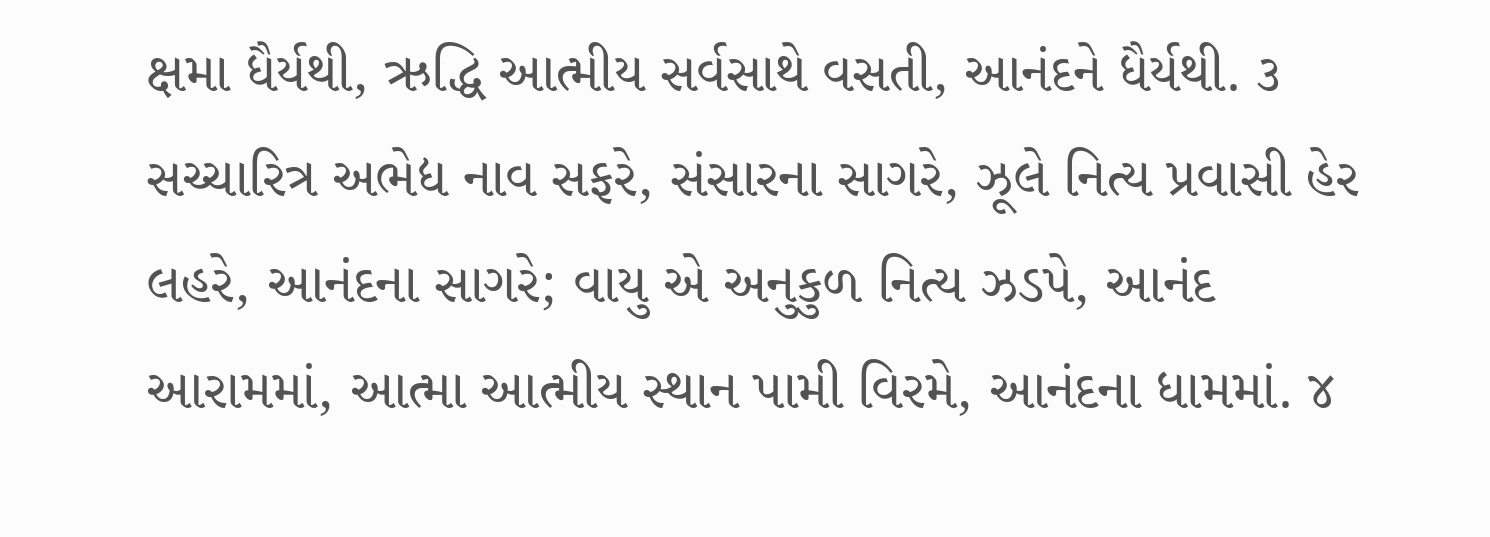ક્ષમા ધૈર્યથી, ઋદ્ધિ આત્મીય સર્વસાથે વસતી, આનંદને ધૈર્યથી. ૩ સચ્ચારિત્ર અભેદ્ય નાવ સફરે, સંસારના સાગરે, ઝૂલે નિત્ય પ્રવાસી હેર લહરે, આનંદના સાગરે; વાયુ એ અનુકુળ નિત્ય ઝડપે, આનંદ આરામમાં, આત્મા આત્મીય સ્થાન પામી વિરમે, આનંદના ધામમાં. ૪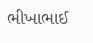ભીખાભાઈ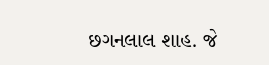છગનલાલ શાહ. જે